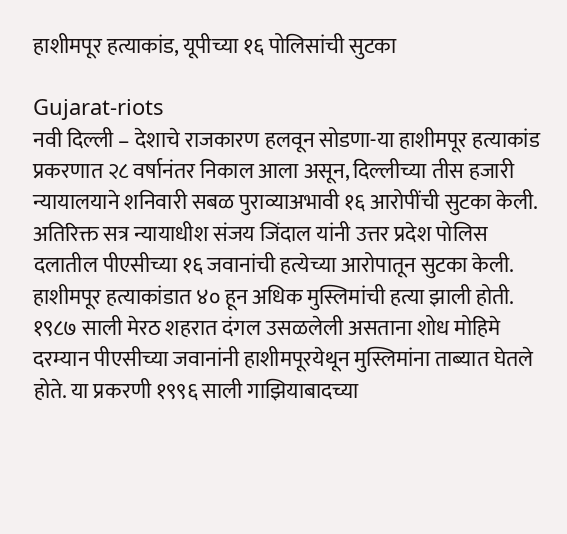हाशीमपूर हत्याकांड, यूपीच्या १६ पोलिसांची सुटका

Gujarat-riots
नवी दिल्ली – देशाचे राजकारण हलवून सोडणा-या हाशीमपूर हत्याकांड प्रकरणात २८ वर्षानंतर निकाल आला असून, दिल्लीच्या तीस हजारी न्यायालयाने शनिवारी सबळ पुराव्याअभावी १६ आरोपींची सुटका केली.
अतिरिक्त सत्र न्यायाधीश संजय जिंदाल यांनी उत्तर प्रदेश पोलिस दलातील पीएसीच्या १६ जवानांची हत्येच्या आरोपातून सुटका केली. हाशीमपूर हत्याकांडात ४० हून अधिक मुस्लिमांची हत्या झाली होती.
१९८७ साली मेरठ शहरात दंगल उसळलेली असताना शोध मोहिमे दरम्यान पीएसीच्या जवानांनी हाशीमपूरयेथून मुस्लिमांना ताब्यात घेतले होते. या प्रकरणी १९९६ साली गाझियाबादच्या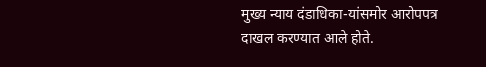मुख्य न्याय दंडाधिका-यांसमोर आरोपपत्र दाखल करण्यात आले होते.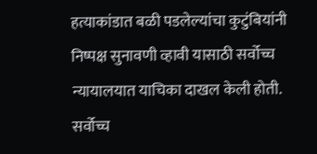हत्याकांडात बळी पडलेल्यांचा कुटुंबियांनी निष्पक्ष सुनावणी व्हावी यासाठी सर्वोच्च न्यायालयात याचिका दाखल केली होती. सर्वोच्च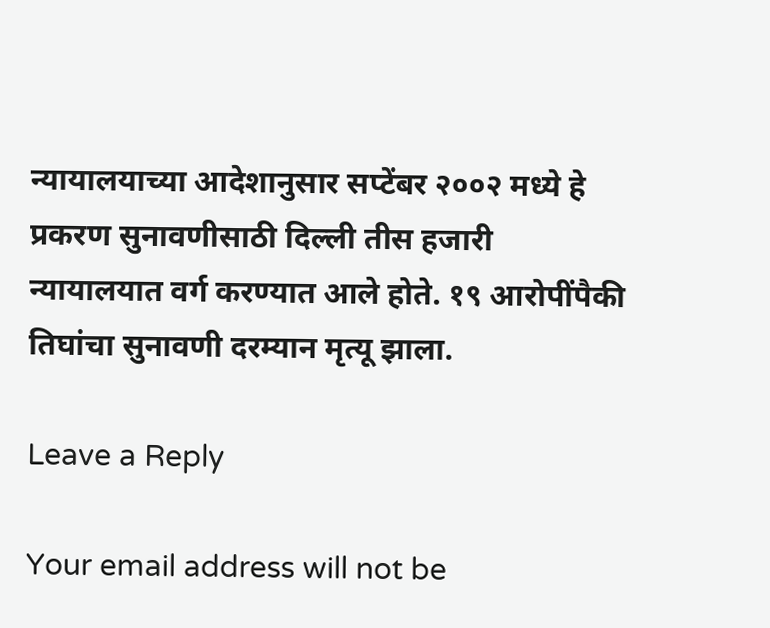न्यायालयाच्या आदेशानुसार सप्टेंबर २००२ मध्ये हे प्रकरण सुनावणीसाठी दिल्ली तीस हजारी न्यायालयात वर्ग करण्यात आले होते. १९ आरोपींपैकी तिघांचा सुनावणी दरम्यान मृत्यू झाला.

Leave a Reply

Your email address will not be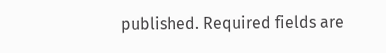published. Required fields are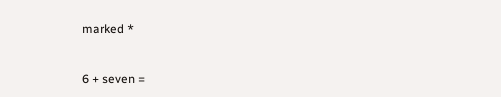marked *


6 + seven =